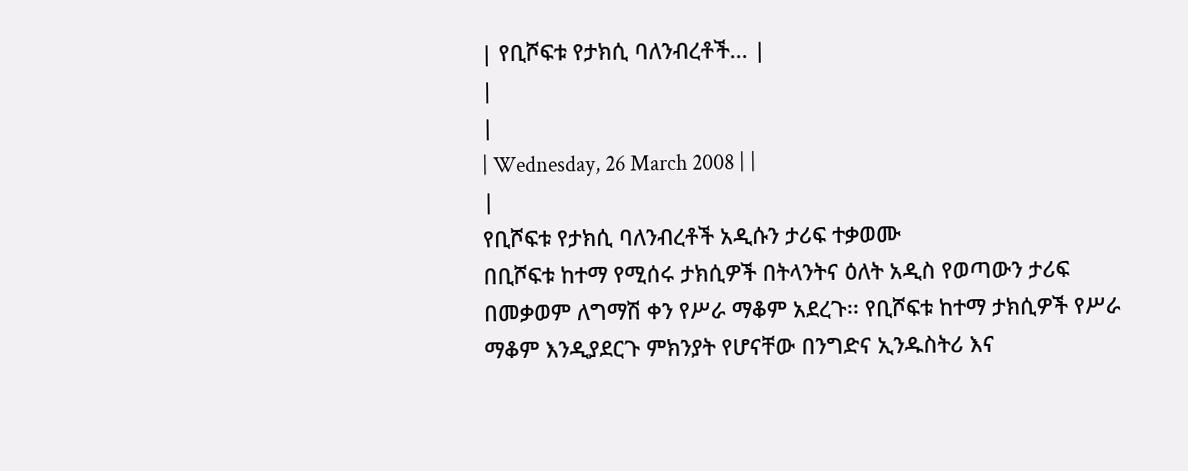| የቢሾፍቱ የታክሲ ባለንብረቶች... |
|
|
| Wednesday, 26 March 2008 | |
|
የቢሾፍቱ የታክሲ ባለንብረቶች አዲሱን ታሪፍ ተቃወሙ
በቢሾፍቱ ከተማ የሚሰሩ ታክሲዎች በትላንትና ዕለት አዲስ የወጣውን ታሪፍ በመቃወም ለግማሽ ቀን የሥራ ማቆም አደረጉ፡፡ የቢሾፍቱ ከተማ ታክሲዎች የሥራ ማቆም እንዲያደርጉ ምክንያት የሆናቸው በንግድና ኢንዱስትሪ እና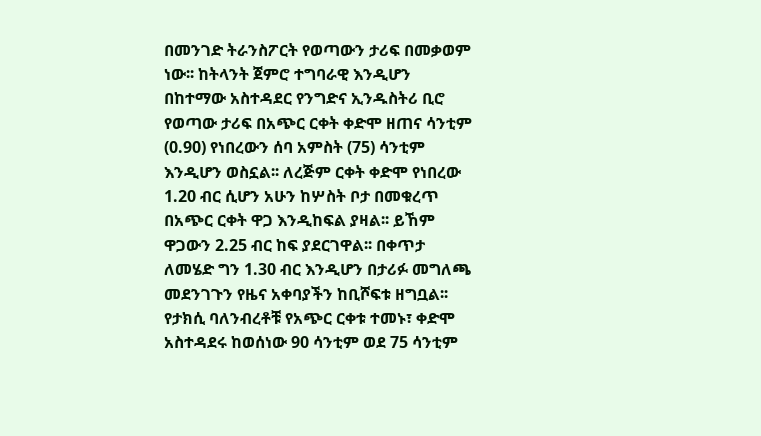በመንገድ ትራንስፖርት የወጣውን ታሪፍ በመቃወም ነው፡፡ ከትላንት ጀምሮ ተግባራዊ እንዲሆን በከተማው አስተዳደር የንግድና ኢንዱስትሪ ቢሮ የወጣው ታሪፍ በአጭር ርቀት ቀድሞ ዘጠና ሳንቲም (0.90) የነበረውን ሰባ አምስት (75) ሳንቲም እንዲሆን ወስኗል፡፡ ለረጅም ርቀት ቀድሞ የነበረው 1.20 ብር ሲሆን አሁን ከሦስት ቦታ በመቁረጥ በአጭር ርቀት ዋጋ እንዲከፍል ያዛል፡፡ ይኸም ዋጋውን 2.25 ብር ከፍ ያደርገዋል፡፡ በቀጥታ ለመሄድ ግን 1.30 ብር እንዲሆን በታሪፉ መግለጫ መደንገጉን የዜና አቀባያችን ከቢሾፍቱ ዘግቧል፡፡ የታክሲ ባለንብረቶቹ የአጭር ርቀቱ ተመኑ፣ ቀድሞ አስተዳደሩ ከወሰነው 90 ሳንቲም ወደ 75 ሳንቲም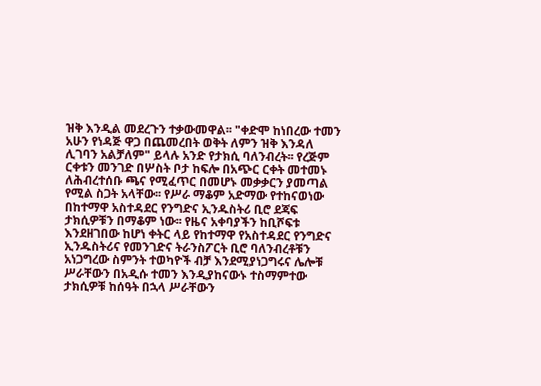ዝቅ እንዲል መደረጉን ተቃውመዋል፡፡ "ቀድሞ ከነበረው ተመን አሁን የነዳጅ ዋጋ በጨመረበት ወቅት ለምን ዝቅ እንዳለ ሊገባን አልቻለም" ይላሉ አንድ የታክሲ ባለንብረት፡፡ የረጅም ርቀቱን መንገድ በሦስት ቦታ ከፍሎ በአጭር ርቀት መተመኑ ለሕብረተሰቡ ጫና የሚፈጥር በመሆኑ መቃቃርን ያመጣል የሚል ስጋት አላቸው፡፡ የሥራ ማቆም አድማው የተከናወነው በከተማዋ አስተዳደር የንግድና ኢንዱስትሪ ቢሮ ደጃፍ ታክሲዎቹን በማቆም ነው፡፡ የዜና አቀባያችን ከቢሾፍቱ እንደዘገበው ከሆነ ቀትር ላይ የከተማዋ የአስተዳደር የንግድና ኢንዱስትሪና የመንገድና ትራንስፖርት ቢሮ ባለንብረቶቹን አነጋግረው ስምንት ተወካዮች ብቻ እንደሚያነጋግሩና ሌሎቹ ሥራቸውን በአዲሱ ተመን እንዲያከናውኑ ተስማምተው ታክሲዎቹ ከሰዓት በኋላ ሥራቸውን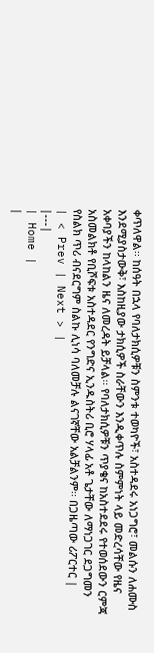ቀጥለዋል፡፡ ከሰዓት በኋላ የባለታክሲዎቹን ስምንቱ ተወካዮች፣ አስተዳደሩ አነጋግሮ፣ መልሱን ለሐሙስ እንደሚያስታውቅ፣ እስከዚያው ታክሲዎች ስራቸውን እንዲቀጥሉ ስምምነት ላይ መድረሳቸው የዜና አቀባያችን ከላከልን ዜና ለመረዳት ይቻላል፡፡ የባለታክሲዎቹን ጥያቄና ከአስተደደሩ የተወሰደውን ርምጃ አስመልክቶ የቢሾፍቱ አስተዳደር የንግድና ኢንዱስትሪ ቢሮ ሃላፊ አቶ ጌታቸው ለማነጋገር ደጋግመን የስልክ ጥሪ ብናደርግም ስልኩ ሊነሳ ባለመቻሉ ልናገኛቸው አልቻልንም፡፡ በጋዜጣው ሪፖርተር |
| < Prev | Next > |
|---|
| Home |
|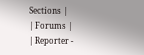Sections |
| Forums |
| Reporter -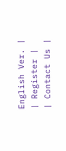English Ver. |
| Register |
| Contact Us |